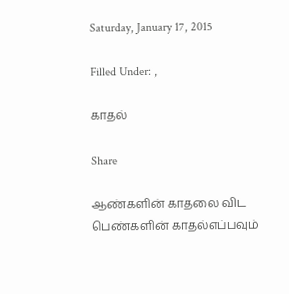Saturday, January 17, 2015

Filled Under: ,

காதல்

Share

ஆண்களின் காதலை விட பெண்களின் காதல்எப்பவும்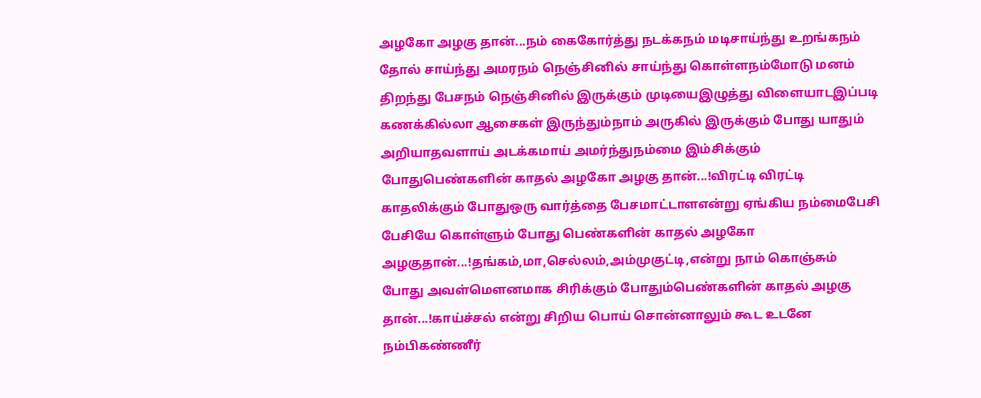அழகோ அழகு தான்...நம் கைகோர்த்து நடக்கநம் மடிசாய்ந்து உறங்கநம் தோல் சாய்ந்து அமரநம் நெஞ்சினில் சாய்ந்து கொள்ளநம்மோடு மனம் திறந்து பேசநம் நெஞ்சினில் இருக்கும் முடியைஇழுத்து விளையாடஇப்படி கணக்கில்லா ஆசைகள் இருந்தும்நாம் அருகில் இருக்கும் போது யாதும் அறியாதவளாய் அடக்கமாய் அமர்ந்துநம்மை இம்சிக்கும் போதுபெண்களின் காதல் அழகோ அழகு தான்...!விரட்டி விரட்டி காதலிக்கும் போதுஒரு வார்த்தை பேசமாட்டாளஎன்று ஏங்கிய நம்மைபேசி பேசியே கொள்ளும் போது பெண்களின் காதல் அழகோ அழகுதான்...!தங்கம்,மா,செல்லம்,அம்முகுட்டி,என்று நாம் கொஞ்சும் போது அவள்மௌனமாக சிரிக்கும் போதும்பெண்களின் காதல் அழகு தான்...!காய்ச்சல் என்று சிறிய பொய் சொன்னாலும் கூட உடனே நம்பிகண்ணீர்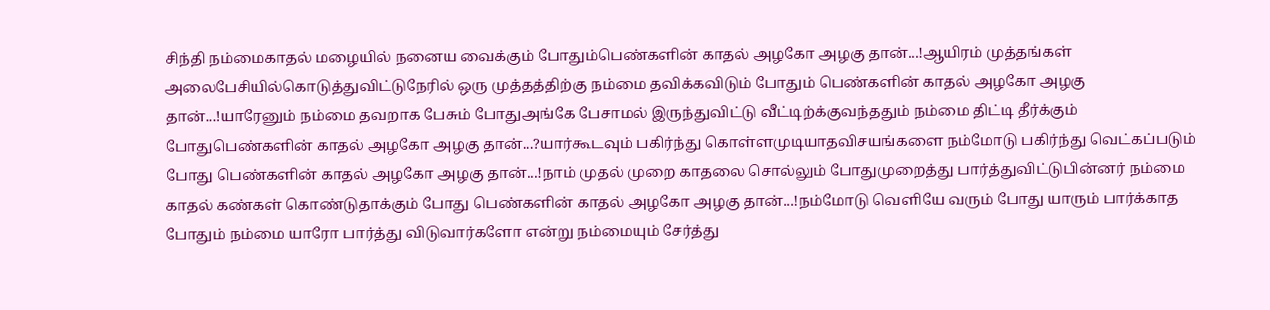சிந்தி நம்மைகாதல் மழையில் நனைய வைக்கும் போதும்பெண்களின் காதல் அழகோ அழகு தான்...!ஆயிரம் முத்தங்கள் அலைபேசியில்கொடுத்துவிட்டுநேரில் ஒரு முத்தத்திற்கு நம்மை தவிக்கவிடும் போதும் பெண்களின் காதல் அழகோ அழகு தான்...!யாரேனும் நம்மை தவறாக பேசும் போதுஅங்கே பேசாமல் இருந்துவிட்டு வீட்டிற்க்குவந்ததும் நம்மை திட்டி தீர்க்கும் போதுபெண்களின் காதல் அழகோ அழகு தான்...?யார்கூடவும் பகிர்ந்து கொள்ளமுடியாதவிசயங்களை நம்மோடு பகிர்ந்து வெட்கப்படும் போது பெண்களின் காதல் அழகோ அழகு தான்...!நாம் முதல் முறை காதலை சொல்லும் போதுமுறைத்து பார்த்துவிட்டுபின்னர் நம்மை காதல் கண்கள் கொண்டுதாக்கும் போது பெண்களின் காதல் அழகோ அழகு தான்...!நம்மோடு வெளியே வரும் போது யாரும் பார்க்காத போதும் நம்மை யாரோ பார்த்து விடுவார்களோ என்று நம்மையும் சேர்த்து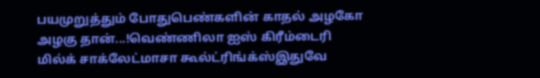பயமுறுத்தும் போதுபெண்களின் காதல் அழகோ அழகு தான்...!வெண்ணிலா ஐஸ் கிரீம்டைரி மில்க் சாக்லேட்மாசா கூல்ட்ரிங்க்ஸ்இதுவே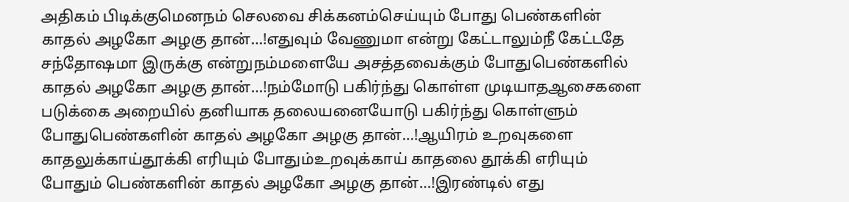அதிகம் பிடிக்குமெனநம் செலவை சிக்கனம்செய்யும் போது பெண்களின் காதல் அழகோ அழகு தான்...!எதுவும் வேணுமா என்று கேட்டாலும்நீ கேட்டதே சந்தோஷமா இருக்கு என்றுநம்மளையே அசத்தவைக்கும் போதுபெண்களில் காதல் அழகோ அழகு தான்...!நம்மோடு பகிர்ந்து கொள்ள முடியாதஆசைகளை படுக்கை அறையில் தனியாக தலையனையோடு பகிர்ந்து கொள்ளும் போதுபெண்களின் காதல் அழகோ அழகு தான்...!ஆயிரம் உறவுகளை காதலுக்காய்தூக்கி எரியும் போதும்உறவுக்காய் காதலை தூக்கி எரியும் போதும் பெண்களின் காதல் அழகோ அழகு தான்...!இரண்டில் எது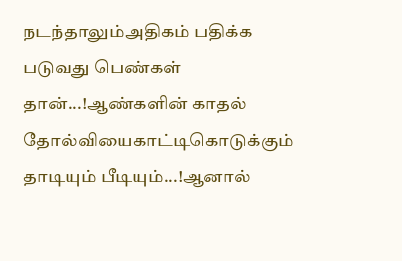நடந்தாலும்அதிகம் பதிக்க படுவது பெண்கள் தான்...!ஆண்களின் காதல் தோல்வியைகாட்டிகொடுக்கும் தாடியும் பீடியும்...!ஆனால்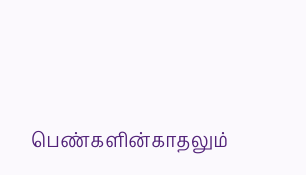பெண்களின்காதலும்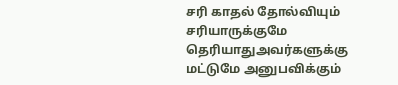சரி காதல் தோல்வியும் சரியாருக்குமே தெரியாதுஅவர்களுக்கு மட்டுமே அனுபவிக்கும்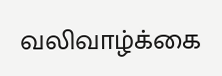வலிவாழ்க்கை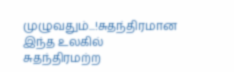முழுவதும்...!சுதந்திரமான இந்த உலகில் சுதந்திரமற்ற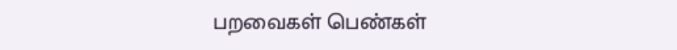பறவைகள் பெண்கள்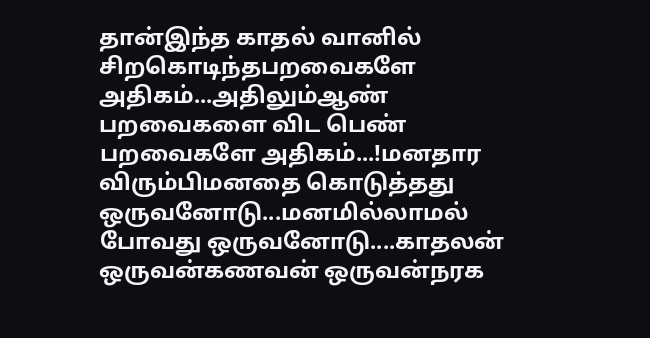தான்இந்த காதல் வானில் சிறகொடிந்தபறவைகளே அதிகம்...அதிலும்ஆண் பறவைகளை விட பெண் பறவைகளே அதிகம்...!மனதார விரும்பிமனதை கொடுத்தது ஒருவனோடு...மனமில்லாமல் போவது ஒருவனோடு....காதலன் ஒருவன்கணவன் ஒருவன்நரக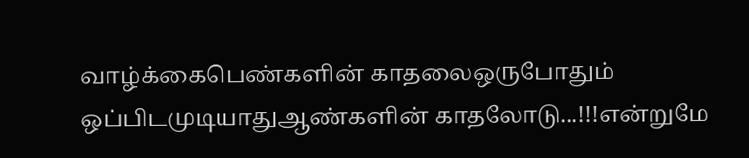வாழ்க்கைபெண்களின் காதலைஒருபோதும் ஒப்பிடமுடியாதுஆண்களின் காதலோடு...!!!என்றுமே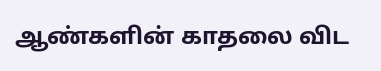ஆண்களின் காதலை விட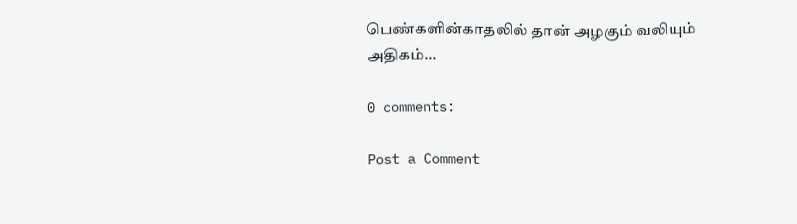பெண்களின்காதலில் தான் அழகும் வலியும் அதிகம்...

0 comments:

Post a Comment